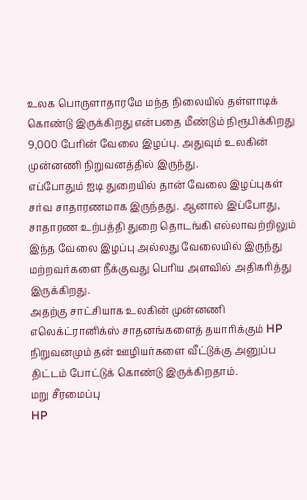உலக பொருளாதாரமே மந்த நிலையில் தள்ளாடிக் கொண்டு இருக்கிறது என்பதை மீண்டும் நிரூபிக்கிறது 9,000 பேரின் வேலை இழப்பு. அதுவும் உலகின் முன்னணி நிறுவனத்தில் இருந்து.
எப்போதும் ஐடி துறையில் தான் வேலை இழப்புகள் சர்வ சாதாரணமாக இருந்தது. ஆனால் இப்போது, சாதாரண உற்பத்தி துறை தொடங்கி எல்லாவற்றிலும் இந்த வேலை இழப்பு அல்லது வேலையில் இருந்து மற்றவர்களை நீக்குவது பெரிய அளவில் அதிகரித்து இருக்கிறது.
அதற்கு சாட்சியாக உலகின் முன்னணி எலெக்ட்ரானிக்ஸ் சாதனங்களைத் தயாரிக்கும் HP நிறுவனமும் தன் ஊழியர்களை வீட்டுக்கு அனுப்ப திட்டம் போட்டுக் கொண்டு இருக்கிறதாம்.
மறு சீரமைப்பு
HP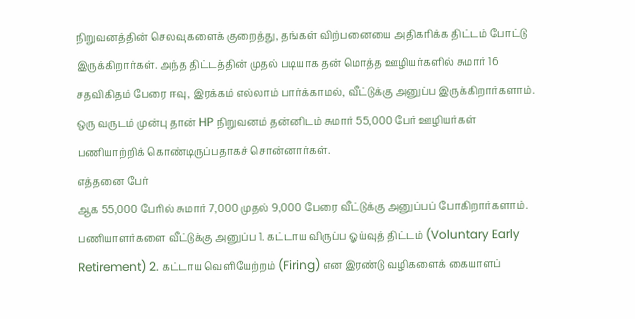நிறுவனத்தின் செலவுகளைக் குறைத்து, தங்கள் விற்பனையை அதிகரிக்க திட்டம் போட்டு இருக்கிறார்கள். அந்த திட்டத்தின் முதல் படியாக தன் மொத்த ஊழியர்களில் சுமார் 16 சதவிகிதம் பேரை ஈவு, இரக்கம் எல்லாம் பார்க்காமல், வீட்டுக்கு அனுப்ப இருக்கிறார்களாம். ஒரு வருடம் முன்பு தான் HP நிறுவனம் தன்னிடம் சுமார் 55,000 பேர் ஊழியர்கள் பணியாற்றிக் கொண்டிருப்பதாகச் சொன்னார்கள்.
எத்தனை பேர்
ஆக 55,000 பேரில் சுமார் 7,000 முதல் 9,000 பேரை வீட்டுக்கு அனுப்பப் போகிறார்களாம். பணியாளர்களை வீட்டுக்கு அனுப்ப 1. கட்டாய விருப்ப ஓய்வுத் திட்டம் (Voluntary Early Retirement) 2. கட்டாய வெளியேற்றம் (Firing) என இரண்டு வழிகளைக் கையாளப்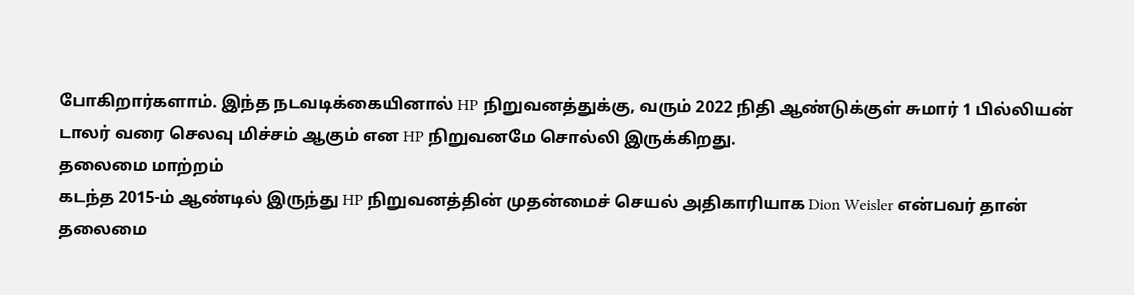போகிறார்களாம். இந்த நடவடிக்கையினால் HP நிறுவனத்துக்கு, வரும் 2022 நிதி ஆண்டுக்குள் சுமார் 1 பில்லியன் டாலர் வரை செலவு மிச்சம் ஆகும் என HP நிறுவனமே சொல்லி இருக்கிறது.
தலைமை மாற்றம்
கடந்த 2015-ம் ஆண்டில் இருந்து HP நிறுவனத்தின் முதன்மைச் செயல் அதிகாரியாக Dion Weisler என்பவர் தான் தலைமை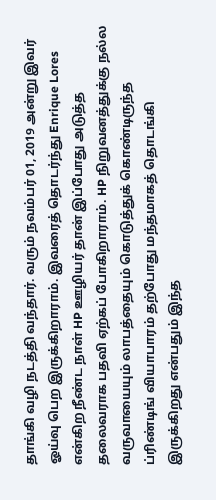தாங்கி வழி நடத்தி வந்தார். வரும் நவம்பர் 01, 2019 அன்று இவர் ஓய்வு பெற இருக்கிறாராம். இவரைத் தொடர்ந்து Enrique Lores என்கிற நீண்ட நாள் HP ஊழியர் தான் இப்போது அடுத்த தலைவராக பதவி ஏற்கப் போகிறாராம். HP நிறுவனத்துக்கு நல்ல வருவாயையும் லாபத்தையும் கொடுத்துக் கொண்டிருந்த ப்ரிண்டிங் வியாபாரம் தற்போது மந்தமாகத் தொடங்கி இருக்கிறது என்பதும் இந்த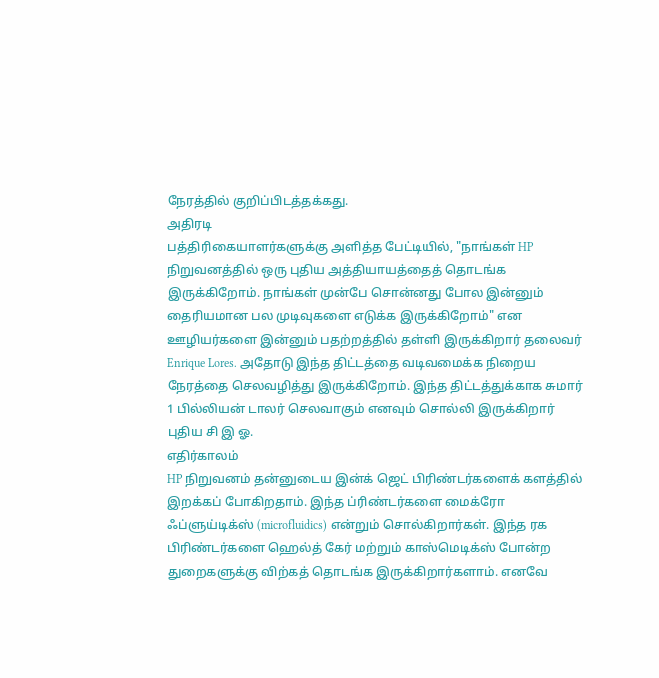நேரத்தில் குறிப்பிடத்தக்கது.
அதிரடி
பத்திரிகையாளர்களுக்கு அளித்த பேட்டியில், "நாங்கள் HP நிறுவனத்தில் ஒரு புதிய அத்தியாயத்தைத் தொடங்க இருக்கிறோம். நாங்கள் முன்பே சொன்னது போல இன்னும் தைரியமான பல முடிவுகளை எடுக்க இருக்கிறோம்" என ஊழியர்களை இன்னும் பதற்றத்தில் தள்ளி இருக்கிறார் தலைவர் Enrique Lores. அதோடு இந்த திட்டத்தை வடிவமைக்க நிறைய நேரத்தை செலவழித்து இருக்கிறோம். இந்த திட்டத்துக்காக சுமார் 1 பில்லியன் டாலர் செலவாகும் எனவும் சொல்லி இருக்கிறார் புதிய சி இ ஓ.
எதிர்காலம்
HP நிறுவனம் தன்னுடைய இன்க் ஜெட் பிரிண்டர்களைக் களத்தில் இறக்கப் போகிறதாம். இந்த ப்ரிண்டர்களை மைக்ரோ ஃப்ளுய்டிக்ஸ் (microfluidics) என்றும் சொல்கிறார்கள். இந்த ரக பிரிண்டர்களை ஹெல்த் கேர் மற்றும் காஸ்மெடிக்ஸ் போன்ற துறைகளுக்கு விற்கத் தொடங்க இருக்கிறார்களாம். எனவே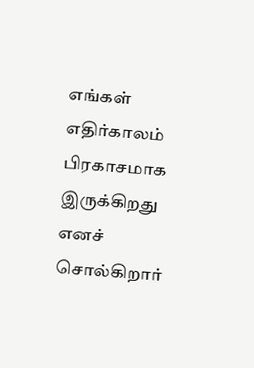எங்கள் எதிர்காலம் பிரகாசமாக இருக்கிறது எனச் சொல்கிறார்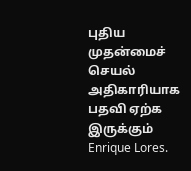புதிய முதன்மைச் செயல் அதிகாரியாக பதவி ஏற்க இருக்கும் Enrique Lores.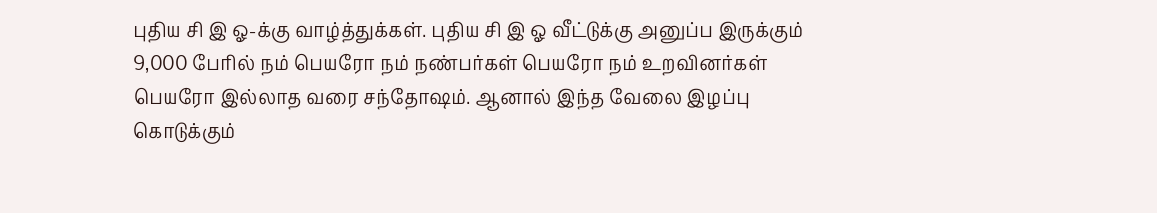புதிய சி இ ஓ-க்கு வாழ்த்துக்கள். புதிய சி இ ஓ வீட்டுக்கு அனுப்ப இருக்கும் 9,000 பேரில் நம் பெயரோ நம் நண்பர்கள் பெயரோ நம் உறவினர்கள் பெயரோ இல்லாத வரை சந்தோஷம். ஆனால் இந்த வேலை இழப்பு கொடுக்கும்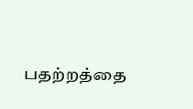பதற்றத்தை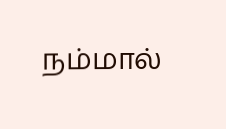நம்மால்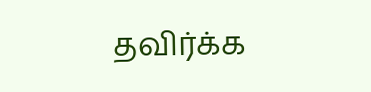தவிர்க்க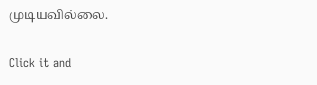முடியவில்லை.


Click it and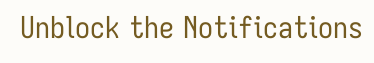Unblock the Notifications